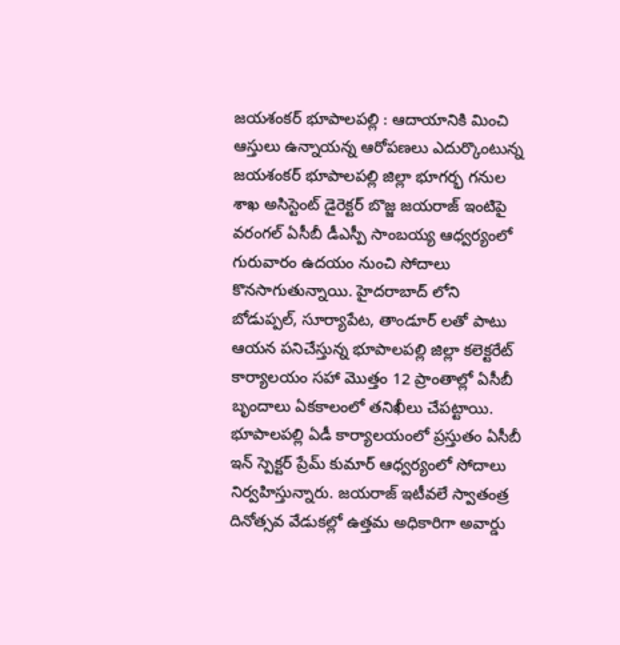జయశంకర్ భూపాలపల్లి : ఆదాయానికి మించి ఆస్తులు ఉన్నాయన్న ఆరోపణలు ఎదుర్కొంటున్న జయశంకర్ భూపాలపల్లి జిల్లా భూగర్భ గనుల శాఖ అసిస్టెంట్ డైరెక్టర్ బొజ్జ జయరాజ్ ఇంటిపై వరంగల్ ఏసీబీ డీఎస్పీ సాంబయ్య ఆధ్వర్యంలో గురువారం ఉదయం నుంచి సోదాలు కొనసాగుతున్నాయి. హైదరాబాద్ లోని బోడుప్పల్, సూర్యాపేట, తాండూర్ లతో పాటు ఆయన పనిచేస్తున్న భూపాలపల్లి జిల్లా కలెక్టరేట్ కార్యాలయం సహా మొత్తం 12 ప్రాంతాల్లో ఏసీబీ బృందాలు ఏకకాలంలో తనిఖీలు చేపట్టాయి.
భూపాలపల్లి ఏడీ కార్యాలయంలో ప్రస్తుతం ఏసీబీ ఇన్ స్పెక్టర్ ప్రేమ్ కుమార్ ఆధ్వర్యంలో సోదాలు నిర్వహిస్తున్నారు. జయరాజ్ ఇటీవలే స్వాతంత్ర దినోత్సవ వేడుకల్లో ఉత్తమ అధికారిగా అవార్డు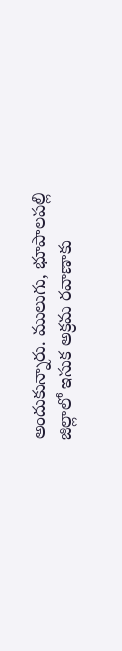అందుకున్నారు. ములుగు, భూపాలపల్లి జిల్లాలో ఇసుక అక్రమ రవాణాకు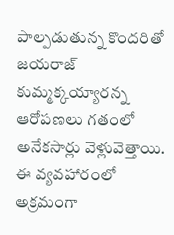పాల్పడుతున్న కొందరితో జయరాజ్ కుమ్మక్కయ్యారన్న ఆరోపణలు గతంలో అనేకసార్లు వెళ్లువెత్తాయి. ఈ వ్యవహారంలో అక్రమంగా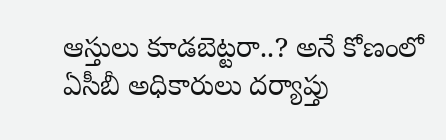ఆస్తులు కూడబెట్టరా..? అనే కోణంలో ఏసీబీ అధికారులు దర్యాప్తు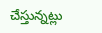చేస్తున్నట్లు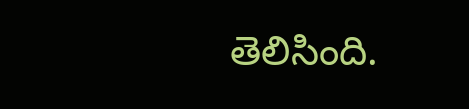తెలిసింది.